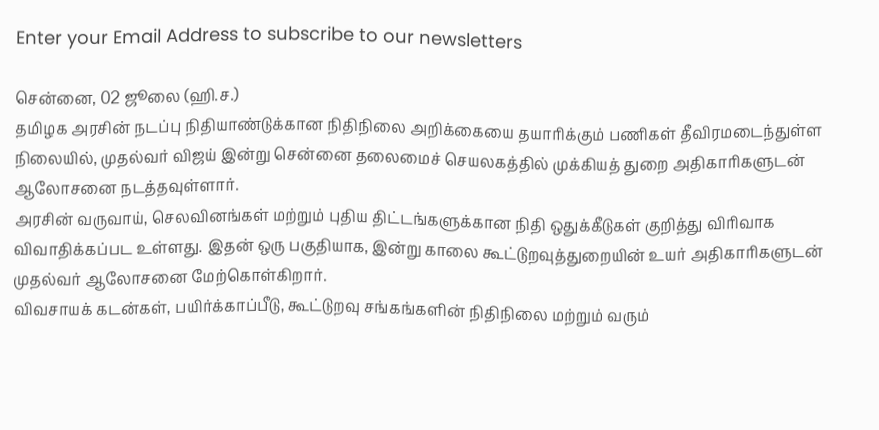Enter your Email Address to subscribe to our newsletters

சென்னை, 02 ஜூலை (ஹி.ச.)
தமிழக அரசின் நடப்பு நிதியாண்டுக்கான நிதிநிலை அறிக்கையை தயாரிக்கும் பணிகள் தீவிரமடைந்துள்ள நிலையில், முதல்வர் விஜய் இன்று சென்னை தலைமைச் செயலகத்தில் முக்கியத் துறை அதிகாரிகளுடன் ஆலோசனை நடத்தவுள்ளார்.
அரசின் வருவாய், செலவினங்கள் மற்றும் புதிய திட்டங்களுக்கான நிதி ஒதுக்கீடுகள் குறித்து விரிவாக விவாதிக்கப்பட உள்ளது. இதன் ஒரு பகுதியாக, இன்று காலை கூட்டுறவுத்துறையின் உயர் அதிகாரிகளுடன் முதல்வர் ஆலோசனை மேற்கொள்கிறார்.
விவசாயக் கடன்கள், பயிர்க்காப்பீடு, கூட்டுறவு சங்கங்களின் நிதிநிலை மற்றும் வரும்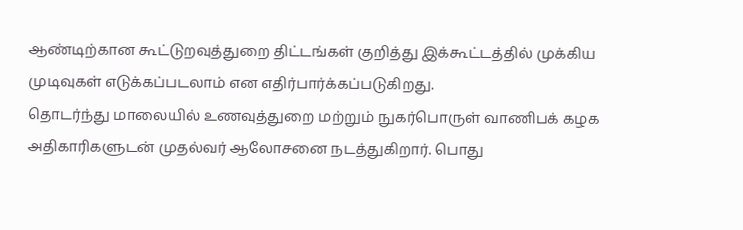ஆண்டிற்கான கூட்டுறவுத்துறை திட்டங்கள் குறித்து இக்கூட்டத்தில் முக்கிய முடிவுகள் எடுக்கப்படலாம் என எதிர்பார்க்கப்படுகிறது.
தொடர்ந்து மாலையில் உணவுத்துறை மற்றும் நுகர்பொருள் வாணிபக் கழக அதிகாரிகளுடன் முதல்வர் ஆலோசனை நடத்துகிறார். பொது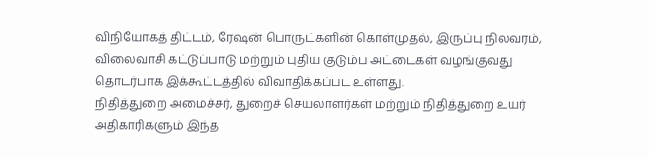விநியோகத் திட்டம், ரேஷன் பொருட்களின் கொள்முதல், இருப்பு நிலவரம், விலைவாசி கட்டுப்பாடு மற்றும் புதிய குடும்ப அட்டைகள் வழங்குவது தொடர்பாக இக்கூட்டத்தில் விவாதிக்கப்பட உள்ளது.
நிதித்துறை அமைச்சர், துறைச் செயலாளர்கள் மற்றும் நிதித்துறை உயர் அதிகாரிகளும் இந்த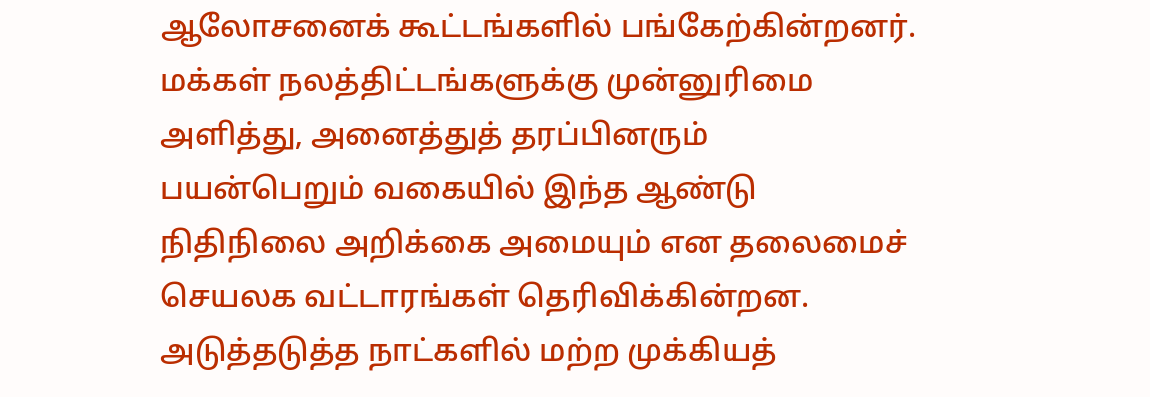ஆலோசனைக் கூட்டங்களில் பங்கேற்கின்றனர்.
மக்கள் நலத்திட்டங்களுக்கு முன்னுரிமை அளித்து, அனைத்துத் தரப்பினரும் பயன்பெறும் வகையில் இந்த ஆண்டு நிதிநிலை அறிக்கை அமையும் என தலைமைச் செயலக வட்டாரங்கள் தெரிவிக்கின்றன.
அடுத்தடுத்த நாட்களில் மற்ற முக்கியத்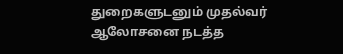துறைகளுடனும் முதல்வர் ஆலோசனை நடத்த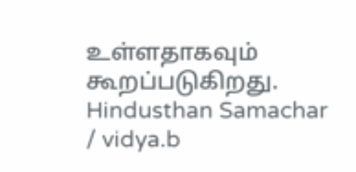உள்ளதாகவும் கூறப்படுகிறது.
Hindusthan Samachar / vidya.b